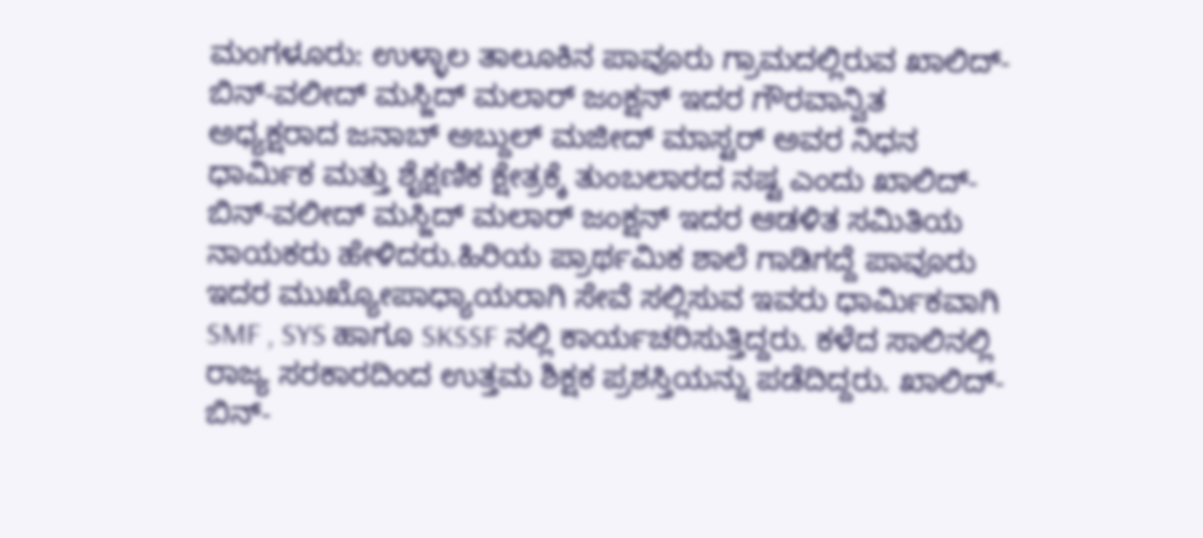ಮಂಗಳೂರು: ಉಳ್ಳಾಲ ತಾಲೂಕಿನ ಪಾವೂರು ಗ್ರಾಮದಲ್ಲಿರುವ ಖಾಲಿದ್-ಬಿನ್-ವಲೀದ್ ಮಸ್ಜಿದ್ ಮಲಾರ್ ಜಂಕ್ಷನ್ ಇದರ ಗೌರವಾನ್ವಿತ ಅಧ್ಯಕ್ಷರಾದ ಜನಾಬ್ ಅಬ್ದುಲ್ ಮಜೀದ್ ಮಾಸ್ಟರ್ ಅವರ ನಿಧನ ಧಾರ್ಮಿಕ ಮತ್ತು ಶೈಕ್ಷಣಿಕ ಕ್ಷೇತ್ರಕ್ಕೆ ತುಂಬಲಾರದ ನಷ್ಟ ಎಂದು ಖಾಲಿದ್-ಬಿನ್-ವಲೀದ್ ಮಸ್ಜಿದ್ ಮಲಾರ್ ಜಂಕ್ಷನ್ ಇದರ ಆಡಳಿತ ಸಮಿತಿಯ ನಾಯಕರು ಹೇಳಿದರು.ಹಿರಿಯ ಪ್ರಾರ್ಥಮಿಕ ಶಾಲೆ ಗಾಡಿಗದ್ದೆ ಪಾವೂರು ಇದರ ಮುಖ್ಯೋಪಾಧ್ಯಾಯರಾಗಿ ಸೇವೆ ಸಲ್ಲಿಸುವ ಇವರು ಧಾರ್ಮಿಕವಾಗಿ SMF , SYS ಹಾಗೂ SKSSF ನಲ್ಲಿ ಕಾರ್ಯಚರಿಸುತ್ತಿದ್ದರು. ಕಳೆದ ಸಾಲಿನಲ್ಲಿ ರಾಜ್ಯ ಸರಕಾರದಿಂದ ಉತ್ತಮ ಶಿಕ್ಷಕ ಪ್ರಶಸ್ತಿಯನ್ನು ಪಡೆದಿದ್ದರು. ಖಾಲಿದ್-ಬಿನ್-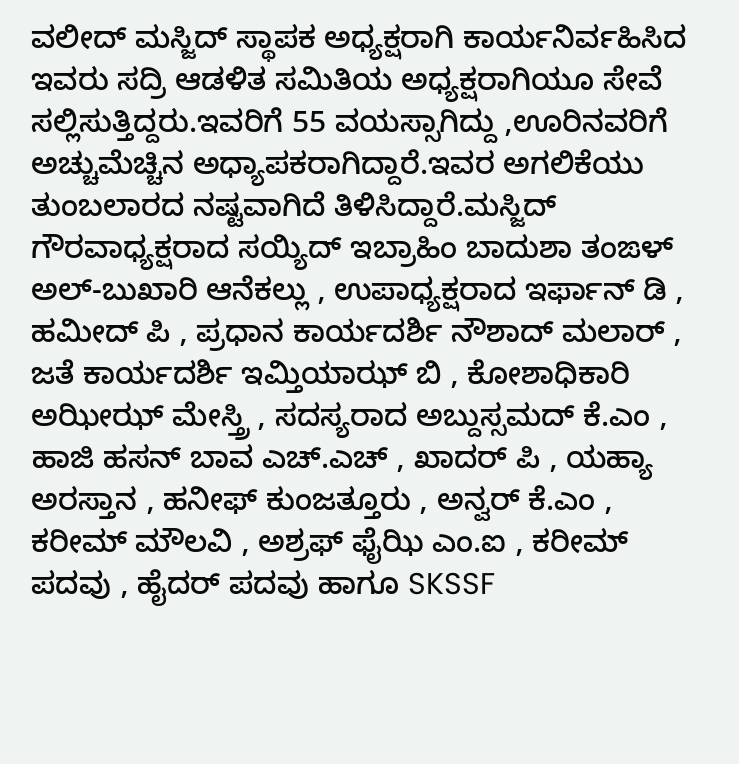ವಲೀದ್ ಮಸ್ಜಿದ್ ಸ್ಥಾಪಕ ಅಧ್ಯಕ್ಷರಾಗಿ ಕಾರ್ಯನಿರ್ವಹಿಸಿದ ಇವರು ಸದ್ರಿ ಆಡಳಿತ ಸಮಿತಿಯ ಅಧ್ಯಕ್ಷರಾಗಿಯೂ ಸೇವೆ ಸಲ್ಲಿಸುತ್ತಿದ್ದರು.ಇವರಿಗೆ 55 ವಯಸ್ಸಾಗಿದ್ದು ,ಊರಿನವರಿಗೆ ಅಚ್ಚುಮೆಚ್ಚಿನ ಅಧ್ಯಾಪಕರಾಗಿದ್ದಾರೆ.ಇವರ ಅಗಲಿಕೆಯು ತುಂಬಲಾರದ ನಷ್ಟವಾಗಿದೆ ತಿಳಿಸಿದ್ದಾರೆ.ಮಸ್ಜಿದ್ ಗೌರವಾಧ್ಯಕ್ಷರಾದ ಸಯ್ಯಿದ್ ಇಬ್ರಾಹಿಂ ಬಾದುಶಾ ತಂಙಳ್ ಅಲ್-ಬುಖಾರಿ ಆನೆಕಲ್ಲು , ಉಪಾಧ್ಯಕ್ಷರಾದ ಇರ್ಫಾನ್ ಡಿ , ಹಮೀದ್ ಪಿ , ಪ್ರಧಾನ ಕಾರ್ಯದರ್ಶಿ ನೌಶಾದ್ ಮಲಾರ್ , ಜತೆ ಕಾರ್ಯದರ್ಶಿ ಇಮ್ತಿಯಾಝ್ ಬಿ , ಕೋಶಾಧಿಕಾರಿ ಅಝೀಝ್ ಮೇಸ್ತ್ರಿ , ಸದಸ್ಯರಾದ ಅಬ್ದುಸ್ಸಮದ್ ಕೆ.ಎಂ , ಹಾಜಿ ಹಸನ್ ಬಾವ ಎಚ್.ಎಚ್ , ಖಾದರ್ ಪಿ , ಯಹ್ಯಾ ಅರಸ್ತಾನ , ಹನೀಫ್ ಕುಂಜತ್ತೂರು , ಅನ್ವರ್ ಕೆ.ಎಂ , ಕರೀಮ್ ಮೌಲವಿ , ಅಶ್ರಫ್ ಫೈಝಿ ಎಂ.ಐ , ಕರೀಮ್ ಪದವು , ಹೈದರ್ ಪದವು ಹಾಗೂ SKSSF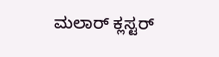ಮಲಾರ್ ಕ್ಲಸ್ಟರ್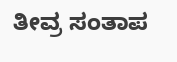ತೀವ್ರ ಸಂತಾಪ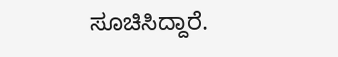ಸೂಚಿಸಿದ್ದಾರೆ.